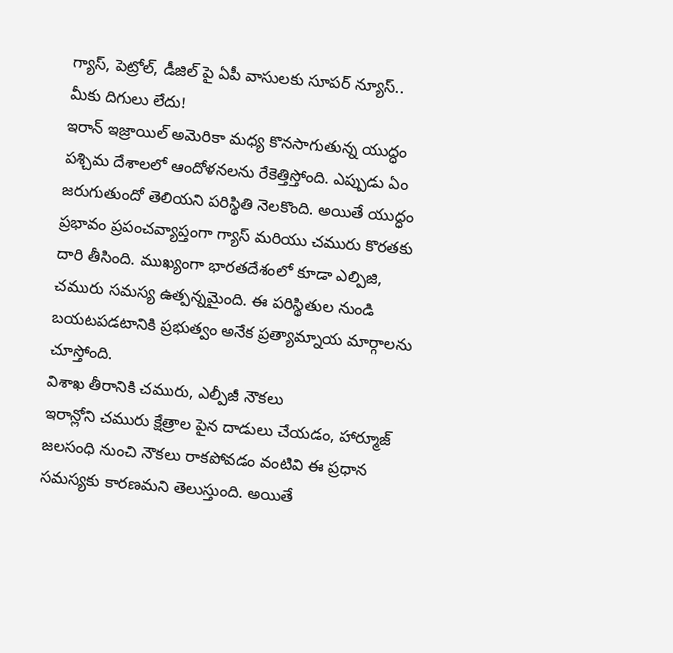గ్యాస్, పెట్రోల్, డీజిల్ పై ఏపీ వాసులకు సూపర్ న్యూస్.. మీకు దిగులు లేదు!
ఇరాన్ ఇజ్రాయిల్ అమెరికా మధ్య కొనసాగుతున్న యుద్ధం పశ్చిమ దేశాలలో ఆందోళనలను రేకెత్తిస్తోంది. ఎప్పుడు ఏం జరుగుతుందో తెలియని పరిస్థితి నెలకొంది. అయితే యుద్ధం ప్రభావం ప్రపంచవ్యాప్తంగా గ్యాస్ మరియు చమురు కొరతకు దారి తీసింది. ముఖ్యంగా భారతదేశంలో కూడా ఎల్పిజి, చమురు సమస్య ఉత్పన్నమైంది. ఈ పరిస్థితుల నుండి బయటపడటానికి ప్రభుత్వం అనేక ప్రత్యామ్నాయ మార్గాలను చూస్తోంది.
విశాఖ తీరానికి చమురు, ఎల్పీజీ నౌకలు
ఇరాన్లోని చమురు క్షేత్రాల పైన దాడులు చేయడం, హార్మూజ్ జలసంధి నుంచి నౌకలు రాకపోవడం వంటివి ఈ ప్రధాన సమస్యకు కారణమని తెలుస్తుంది. అయితే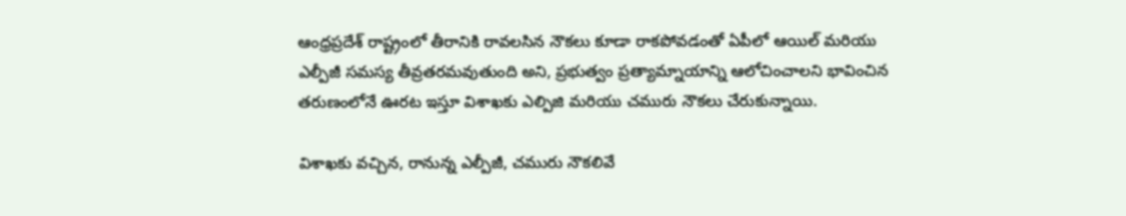ఆంధ్రప్రదేశ్ రాష్ట్రంలో తీరానికి రావలసిన నౌకలు కూడా రాకపోవడంతో ఏపీలో ఆయిల్ మరియు ఎల్పీజీ సమస్య తీవ్రతరమవుతుంది అని, ప్రభుత్వం ప్రత్యామ్నాయాన్ని ఆలోచించాలని భావించిన తరుణంలోనే ఊరట ఇస్తూ విశాఖకు ఎల్పిజి మరియు చమురు నౌకలు చేరుకున్నాయి.

విశాఖకు వచ్చిన, రానున్న ఎల్పీజీ, చమురు నౌకలివే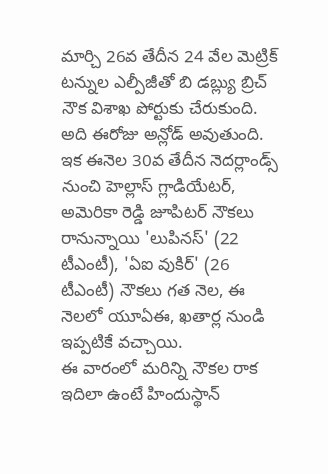మార్చి 26వ తేదీన 24 వేల మెట్రిక్ టన్నుల ఎల్పీజీతో బి డబ్ల్యు బ్రిచ్ నౌక విశాఖ పోర్టుకు చేరుకుంది. అది ఈరోజు అన్లోడ్ అవుతుంది. ఇక ఈనెల 30వ తేదీన నెదర్లాండ్స్ నుంచి హెల్లాస్ గ్లాడియేటర్, అమెరికా రెడ్డి జూపిటర్ నౌకలు రానున్నాయి 'లుపినస్' (22 టీఎంటీ), 'ఏఐ వుకిర్' (26 టీఎంటీ) నౌకలు గత నెల, ఈ నెలలో యూఏఈ, ఖతార్ల నుండి ఇప్పటికే వచ్చాయి.
ఈ వారంలో మరిన్ని నౌకల రాక
ఇదిలా ఉంటే హిందుస్థాన్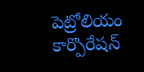పెట్రోలియం కార్పొరేషన్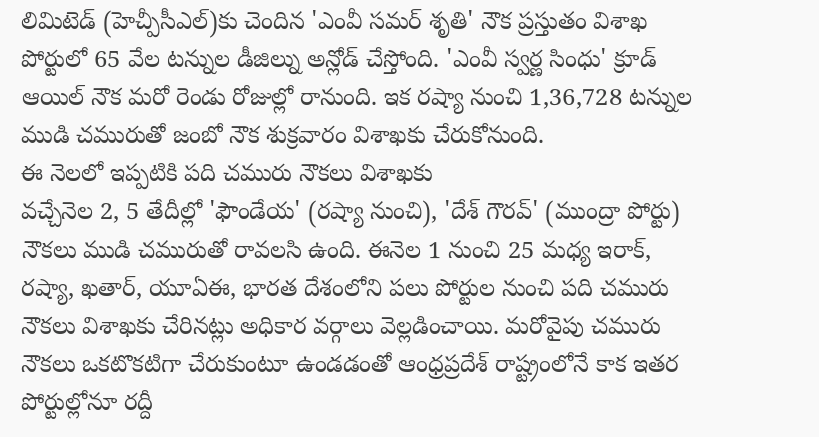లిమిటెడ్ (హెచ్పీసీఎల్)కు చెందిన 'ఎంవీ సమర్ శృతి' నౌక ప్రస్తుతం విశాఖ పోర్టులో 65 వేల టన్నుల డీజిల్ను అన్లోడ్ చేస్తోంది. 'ఎంవీ స్వర్ణ సింధు' క్రూడ్ ఆయిల్ నౌక మరో రెండు రోజుల్లో రానుంది. ఇక రష్యా నుంచి 1,36,728 టన్నుల ముడి చమురుతో జంబో నౌక శుక్రవారం విశాఖకు చేరుకోనుంది.
ఈ నెలలో ఇప్పటికి పది చమురు నౌకలు విశాఖకు
వచ్చేనెల 2, 5 తేదీల్లో 'ఫౌండేయ' (రష్యా నుంచి), 'దేశ్ గౌరవ్' (ముంద్రా పోర్టు) నౌకలు ముడి చమురుతో రావలసి ఉంది. ఈనెల 1 నుంచి 25 మధ్య ఇరాక్, రష్యా, ఖతార్, యూఏఈ, భారత దేశంలోని పలు పోర్టుల నుంచి పది చమురు నౌకలు విశాఖకు చేరినట్లు అధికార వర్గాలు వెల్లడించాయి. మరోవైపు చమురు నౌకలు ఒకటొకటిగా చేరుకుంటూ ఉండడంతో ఆంధ్రప్రదేశ్ రాష్ట్రంలోనే కాక ఇతర పోర్టుల్లోనూ రద్దీ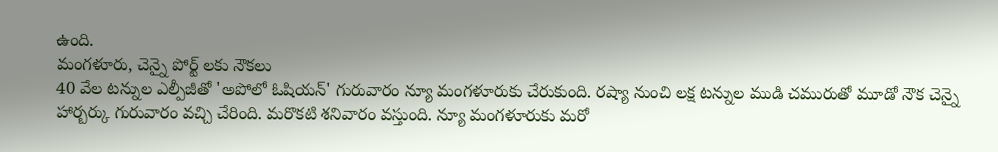ఉంది.
మంగళూరు, చెన్నై పోర్ట్ లకు నౌకలు
40 వేల టన్నుల ఎల్పీజీతో 'అపోలో ఓషియన్' గురువారం న్యూ మంగళూరుకు చేరుకుంది. రష్యా నుంచి లక్ష టన్నుల ముడి చమురుతో మూడో నౌక చెన్నై హార్బర్కు గురువారం వచ్చి చేరింది. మరొకటి శనివారం వస్తుంది. న్యూ మంగళూరుకు మరో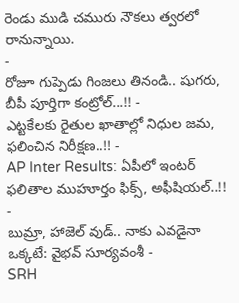రెండు ముడి చమురు నౌకలు త్వరలో రానున్నాయి.
-
రోజూ గుప్పెడు గింజలు తినండి.. షుగరు, బీపీ పూర్తిగా కంట్రోల్...!! -
ఎట్టకేలకు రైతుల ఖాతాల్లో నిధుల జమ, ఫలించిన నిరీక్షణ..!! -
AP Inter Results: ఏపీలో ఇంటర్ ఫలితాల ముహూర్తం ఫిక్స్, అఫీషియల్..!! -
బుమ్రా, హాజెల్ వుడ్.. నాకు ఎవడైనా ఒక్కటే: వైభవ్ సూర్యవంశీ -
SRH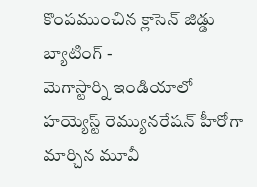కొంపముంచిన క్లాసెన్ జిడ్డు బ్యాటింగ్ -
మెగాస్టార్ని ఇండియాలో హయ్యెస్ట్ రెమ్యునరేషన్ హీరోగా మార్చిన మూవీ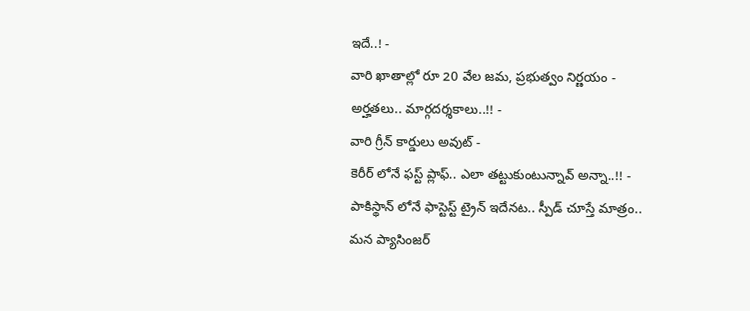ఇదే..! -
వారి ఖాతాల్లో రూ 20 వేల జమ, ప్రభుత్వం నిర్ణయం - అర్హతలు.. మార్గదర్శకాలు..!! -
వారి గ్రీన్ కార్డులు అవుట్ -
కెరీర్ లోనే ఫస్ట్ ప్లాఫ్.. ఎలా తట్టుకుంటున్నావ్ అన్నా..!! -
పాకిస్థాన్ లోనే ఫాస్టెస్ట్ ట్రైన్ ఇదేనట.. స్పీడ్ చూస్తే మాత్రం.. మన ప్యాసింజర్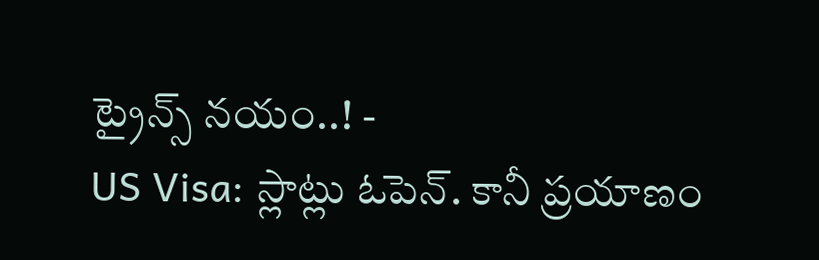ట్రైన్స్ నయం..! -
US Visa: స్లాట్లు ఓపెన్. కానీ ప్రయాణం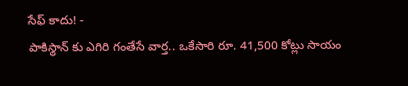సేఫ్ కాదు! -
పాకిస్థాన్ కు ఎగిరి గంతేసే వార్త.. ఒకేసారి రూ. 41,500 కోట్లు సాయం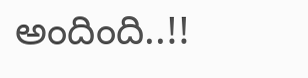అందింది..!!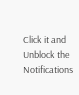Click it and Unblock the Notifications